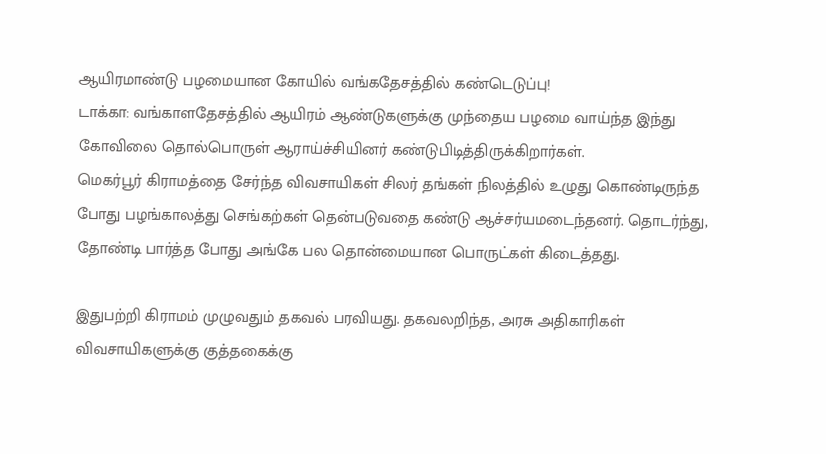ஆயிரமாண்டு பழமையான கோயில் வங்கதேசத்தில் கண்டெடுப்பு!
டாக்கா: வங்காளதேசத்தில் ஆயிரம் ஆண்டுகளுக்கு முந்தைய பழமை வாய்ந்த இந்து கோவிலை தொல்பொருள் ஆராய்ச்சியினர் கண்டுபிடித்திருக்கிறார்கள்.
மெகர்பூர் கிராமத்தை சேர்ந்த விவசாயிகள் சிலர் தங்கள் நிலத்தில் உழுது கொண்டிருந்த போது பழங்காலத்து செங்கற்கள் தென்படுவதை கண்டு ஆச்சர்யமடைந்தனர். தொடர்ந்து, தோண்டி பார்த்த போது அங்கே பல தொன்மையான பொருட்கள் கிடைத்தது.

இதுபற்றி கிராமம் முழுவதும் தகவல் பரவியது. தகவலறிந்த, அரசு அதிகாரிகள் விவசாயிகளுக்கு குத்தகைக்கு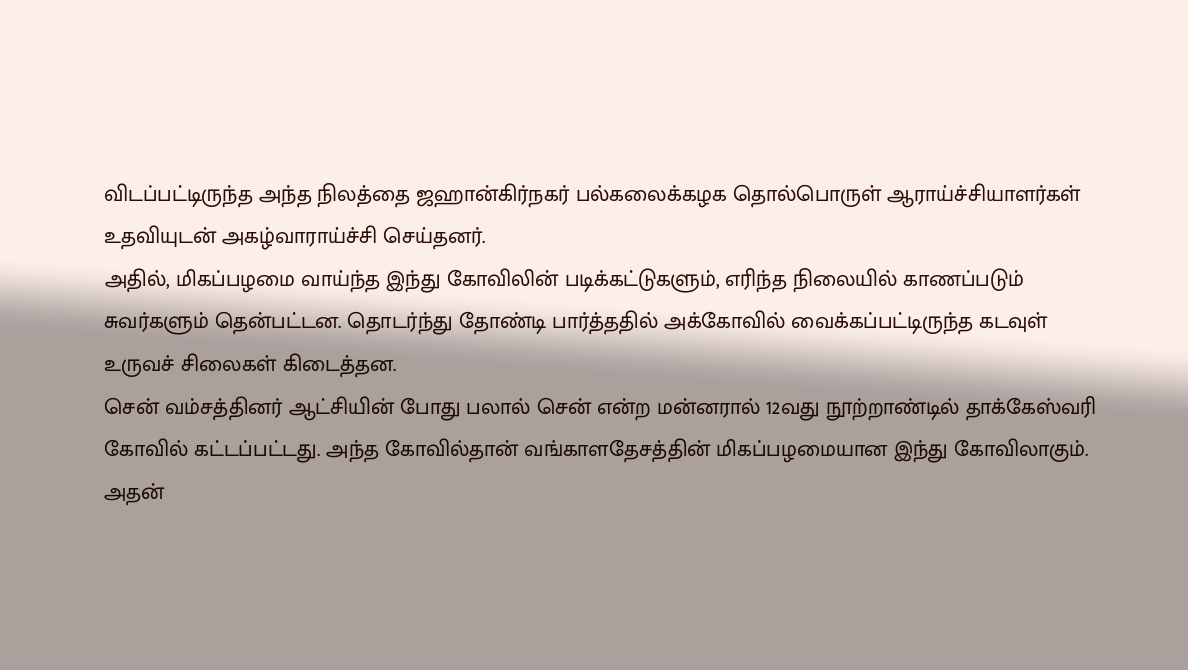விடப்பட்டிருந்த அந்த நிலத்தை ஜஹான்கிர்நகர் பல்கலைக்கழக தொல்பொருள் ஆராய்ச்சியாளர்கள் உதவியுடன் அகழ்வாராய்ச்சி செய்தனர்.
அதில், மிகப்பழமை வாய்ந்த இந்து கோவிலின் படிக்கட்டுகளும், எரிந்த நிலையில் காணப்படும் சுவர்களும் தென்பட்டன. தொடர்ந்து தோண்டி பார்த்ததில் அக்கோவில் வைக்கப்பட்டிருந்த கடவுள் உருவச் சிலைகள் கிடைத்தன.
சென் வம்சத்தினர் ஆட்சியின் போது பலால் சென் என்ற மன்னரால் 12வது நூற்றாண்டில் தாக்கேஸ்வரி கோவில் கட்டப்பட்டது. அந்த கோவில்தான் வங்காளதேசத்தின் மிகப்பழமையான இந்து கோவிலாகும். அதன்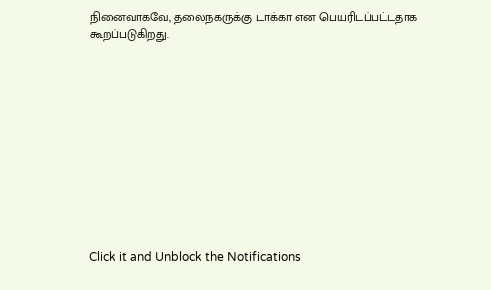நினைவாகவே, தலைநகருக்கு டாக்கா என பெயரிடப்பட்டதாக கூறப்படுகிறது.












Click it and Unblock the Notifications